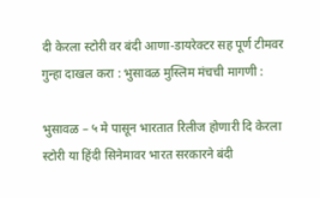दी केरला स्टोरी वर बंदी आणा-डायरेक्टर सह पूर्ण टीमवर गुन्हा दाखल करा : भुसावळ मुस्लिम मंचची मागणी :

भुसावळ – ५ मे पासून भारतात रिलीज होणारी दि केरला स्टोरी या हिंदी सिनेमावर भारत सरकारने बंदी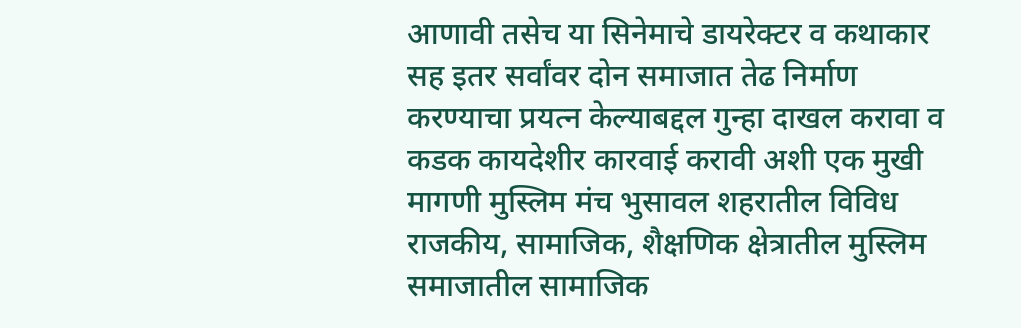आणावी तसेच या सिनेमाचे डायरेक्टर व कथाकार सह इतर सर्वांवर दोन समाजात तेढ निर्माण करण्याचा प्रयत्न केल्याबद्दल गुन्हा दाखल करावा व कडक कायदेशीर कारवाई करावी अशी एक मुखी मागणी मुस्लिम मंच भुसावल शहरातील विविध राजकीय, सामाजिक, शैक्षणिक क्षेत्रातील मुस्लिम समाजातील सामाजिक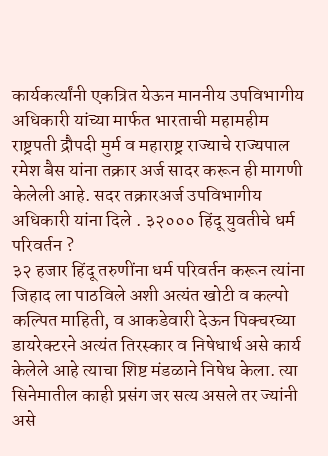कार्यकर्त्यांनी एकत्रित येऊन माननीय उपविभागीय अधिकारी यांच्या मार्फत भारताची महामहीम राष्ट्रपती द्रौपदी मुर्म व महाराष्ट्र राज्याचे राज्यपाल रमेश बैस यांना तक्रार अर्ज सादर करून ही मागणी केलेली आहे. सदर तक्रारअर्ज उपविभागीय अधिकारी यांना दिले . ३२००० हिंदू युवतीचे धर्म परिवर्तन ?
३२ हजार हिंदू तरुणींना धर्म परिवर्तन करून त्यांना जिहाद ला पाठविले अशी अत्यंत खोटी व कल्पो कल्पित माहिती, व आकडेवारी देऊन पिक्चरच्या डायरेक्टरने अत्यंत तिरस्कार व निषेधार्थ असे कार्य केलेले आहे त्याचा शिष्ट मंडळाने निषेध केला. त्या सिनेमातील काही प्रसंग जर सत्य असले तर ज्यांनी असे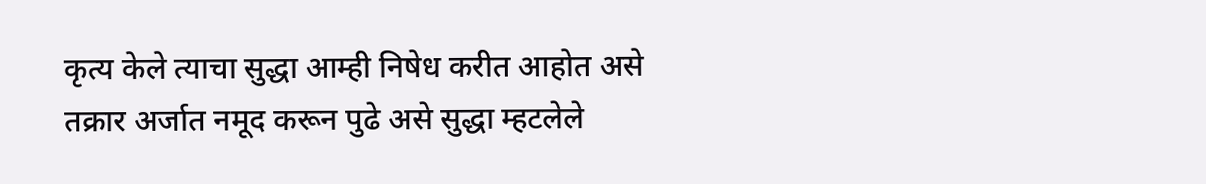कृत्य केले त्याचा सुद्धा आम्ही निषेध करीत आहोत असे तक्रार अर्जात नमूद करून पुढे असे सुद्धा म्हटलेले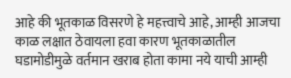आहे की भूतकाळ विसरणे हे महत्त्वाचे आहे, आम्ही आजचा काळ लक्षात ठेवायला हवा कारण भूतकाळातील घडामोडीमुळे वर्तमान खराब होता कामा नये याची आम्ही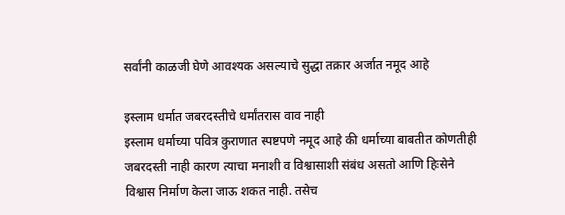सर्वांनी काळजी घेणे आवश्यक असल्याचे सुद्धा तक्रार अर्जात नमूद आहे

इस्लाम धर्मात जबरदस्तीचे धर्मांतरास वाव नाही
इस्लाम धर्माच्या पवित्र कुराणात स्पष्टपणे नमूद आहे की धर्माच्या बाबतीत कोणतीही जबरदस्ती नाही कारण त्याचा मनाशी व विश्वासाशी संबंध असतो आणि हिःसेने विश्वास निर्माण केला जाऊ शकत नाही. तसेच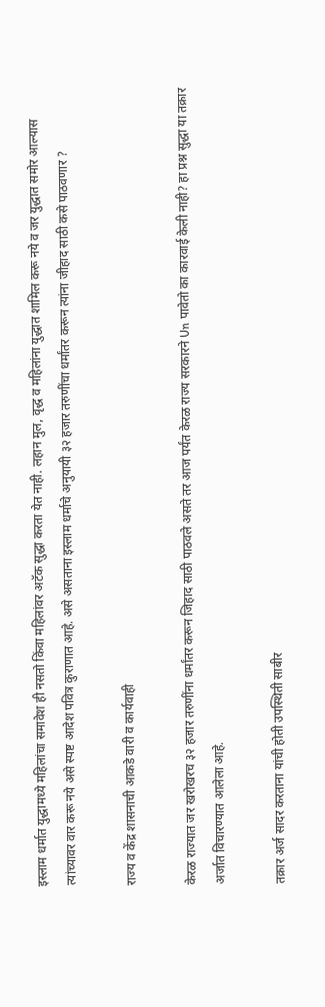इस्लाम धर्मात युद्धामध्ये महिलांचा समावेश ही नसतो किंवा महिलांवर अटॅक सुद्धा करता येत नाही. लहान मुल, वृद्ध व महिलांना युद्धात शामिल करू नये व जर युद्धात समोर आल्यास त्यांच्यावर वार करू नये असे स्पष्ट आदेश पवित्र कुराणात आहे. असे असताना इस्लाम धर्माचे अनुयायी ३२ हजार तरुणींचा धर्मांतर करून त्यांना जीहाद साठी कसे पाठवणार ?

राज्य व केंद्र शासनाची आकडे वारी व कार्यवाही

केरळ राज्यात जर खरोखरच ३२ हजार तरुणींना धर्मांतर करून जिहाद साठी पाठवले असते तर आज पर्यंत केरळ राज्य सरकारने Un पावेतो का कारवाई केली नाही? हा प्रश्न सुद्धा या तक्रार अर्जात विचारण्यात आलेला आहे.

तक्रार अर्ज सादर करताना यांची होती उपस्थिती साबीर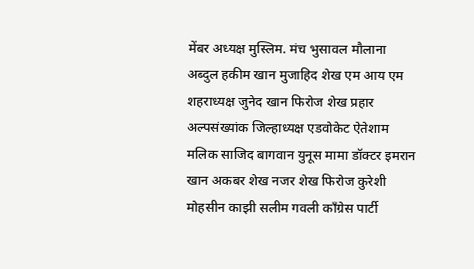मेंबर अध्यक्ष मुस्लिम. मंच भुसावल मौलाना अब्दुल हकीम खान मुजाहिद शेख एम आय एम शहराध्यक्ष जुनेद खान फिरोज शेख प्रहार अल्पसंख्यांक जिल्हाध्यक्ष एडवोकेट ऐतेशाम मलिक साजिद बागवान युनूस मामा डॉक्टर इमरान खान अकबर शेख नजर शेख फिरोज कुरेशी मोहसीन काझी सलीम गवली काँग्रेस पार्टी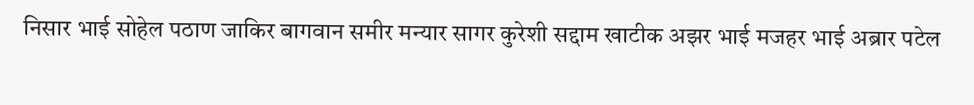निसार भाई सोहेल पठाण जाकिर बागवान समीर मन्यार सागर कुरेशी सद्दाम खाटीक अझर भाई मजहर भाई अब्रार पटेल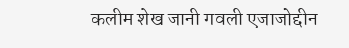कलीम शेख जानी गवली एजाजोद्दीन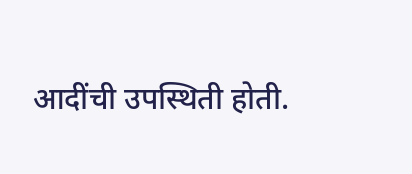आदींची उपस्थिती होती.